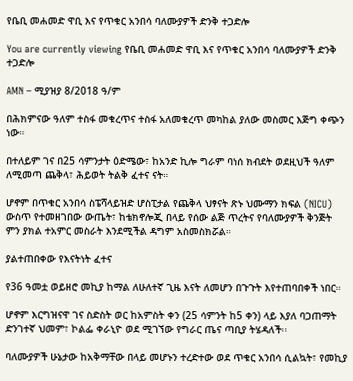የቤቢ መሐመድ ዋቢ እና የጥቁር አንበሳ ባለሙያዎች ድንቅ ተጋድሎ

You are currently viewing የቤቢ መሐመድ ዋቢ እና የጥቁር አንበሳ ባለሙያዎች ድንቅ ተጋድሎ

AMN – ሚያዝያ 8/2018 ዓ/ም

በሕክምናው ዓለም ተስፋ መቁረጥና ተስፋ አለመቁረጥ መካከል ያለው መስመር እጅግ ቀጭን ነው።

በተለይም ገና በ25 ሳምንታት ዕድሜው፣ ከአንድ ኪሎ ግራም ባነሰ ክብደት ወደዚህች ዓለም ለሚመጣ ጨቅላ፣ ሕይወት ትልቅ ፈተና ናት።

ሆኖም በጥቁር አንበሳ ስፔሻላይዝድ ሆስፒታል የጨቅላ ህፃናት ጽኑ ህሙማን ክፍል (NICU) ውስጥ የተመዘገበው ውጤት፣ ከቴክኖሎጂ በላይ የሰው ልጅ ጥረትና የባለሙያዎች ቅንጅት ምን ያክል ተአምር መስራት እንደሚችል ዳግም አስመስክሯል።

ያልተጠበቀው የእናትነት ፈተና

የ36 ዓመቷ ወይዘሮ መኪያ ከማል ለሁለተኛ ጊዜ እናት ለመሆን በጉጉት እየተጠባበቀች ነበር።

ሆኖም እርግዝናዋ ገና ስድስት ወር ከአምስት ቀን (25 ሳምንት ከ5 ቀን) ላይ እያለ ባጋጠማት ድንገተኛ ህመም፣ ኮልፌ ቀራኒዮ ወደ ሚገኘው የግራር ጤና ጣቢያ ትሄዳለች፡፡

ባለሙያዎች ሁኔታው ከአቅማቸው በላይ መሆኑን ተረድተው ወደ ጥቁር አንበሳ ሲልኳት፣ የመኪያ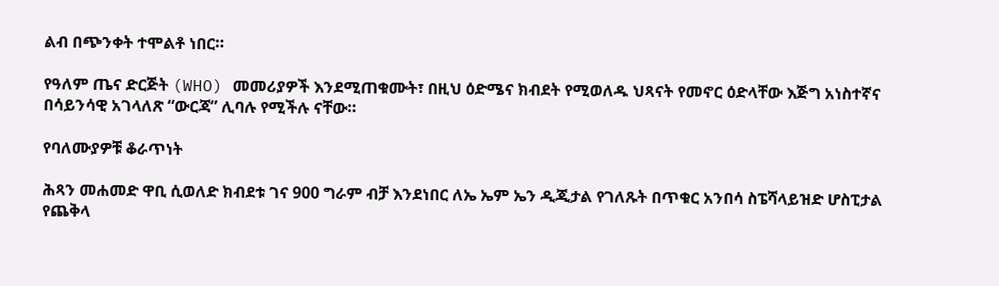ልብ በጭንቀት ተሞልቶ ነበር።

የዓለም ጤና ድርጅት (WHO) መመሪያዎች እንደሚጠቁሙት፣ በዚህ ዕድሜና ክብደት የሚወለዱ ህጻናት የመኖር ዕድላቸው እጅግ አነስተኛና በሳይንሳዊ አገላለጽ “ውርጃ” ሊባሉ የሚችሉ ናቸው።

የባለሙያዎቹ ቆራጥነት

ሕጻን መሐመድ ዋቢ ሲወለድ ክብደቱ ገና 900 ግራም ብቻ እንደነበር ለኤ ኤም ኤን ዲጂታል የገለጹት በጥቁር አንበሳ ስፔሻላይዝድ ሆስፒታል የጨቅላ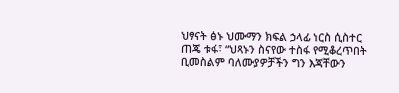ህፃናት ፅኑ ህሙማን ክፍል ኃላፊ ነርስ ሲስተር ጠጄ ቱፋ፣ “ህጻኑን ስናየው ተስፋ የሚቆረጥበት ቢመስልም ባለሙያዎቻችን ግን እጃቸውን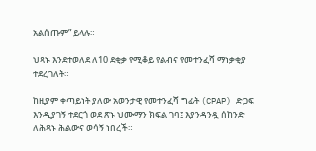አልሰጡም” ይላሉ።

ህጻኑ እንደተወለደ ለ10 ደቂቃ የሚቆይ የልብና የመተንፈሻ ማነቃቂያ ተደረገለት።

ከዚያም ቀጣይነት ያለው አወንታዊ የመተንፈሻ ግፊት (CPAP) ድጋፍ እንዲያገኝ ተደርጎ ወደ ጽኑ ህሙማን ክፍል ገባ፤ እያንዳንዷ ሰከንድ ለሕጻኑ ሕልውና ወሳኝ ነበረች።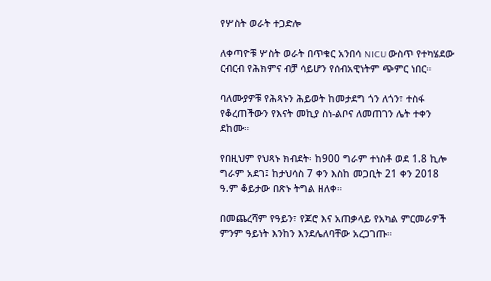የሦስት ወራት ተጋድሎ

ለቀጣዮቹ ሦስት ወራት በጥቁር አንበሳ NICU ውስጥ የተካሄደው ርብርብ የሕክምና ብቻ ሳይሆን የሰብአዊነትም ጭምር ነበር።

ባለሙያዎቹ የሕጻኑን ሕይወት ከመታደግ ጎን ለጎን፣ ተስፋ የቆረጠችውን የእናት መኪያ ስነ-ልቦና ለመጠገን ሌት ተቀን ደከሙ።

የበዚህም የህጻኑ ክብደት፡ ከ900 ግራም ተነስቶ ወደ 1.8 ኪሎ ግራም አደገ፤ ከታህሳስ 7 ቀን እስከ መጋቢት 21 ቀን 2018 ዓ.ም ቆይታው በጽኑ ትግል ዘለቀ።

በመጨረሻም የዓይን፣ የጆሮ እና አጠቃላይ የአካል ምርመራዎች ምንም ዓይነት እንከን እንደሌለባቸው አረጋገጡ።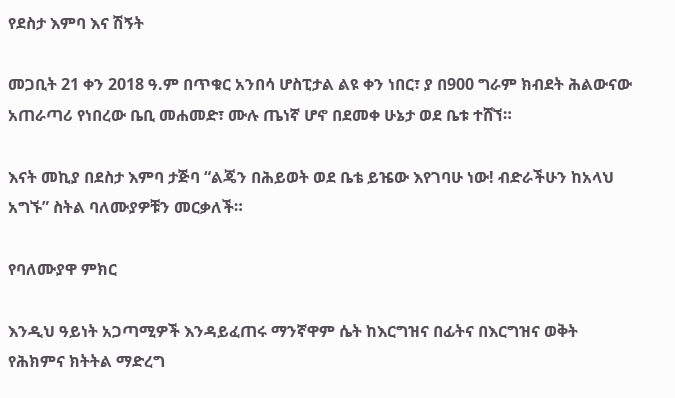የደስታ እምባ እና ሽኝት

መጋቢት 21 ቀን 2018 ዓ.ም በጥቁር አንበሳ ሆስፒታል ልዩ ቀን ነበር፣ ያ በ900 ግራም ክብደት ሕልውናው አጠራጣሪ የነበረው ቤቢ መሐመድ፣ ሙሉ ጤነኛ ሆኖ በደመቀ ሁኔታ ወደ ቤቱ ተሸኘ።

እናት መኪያ በደስታ እምባ ታጅባ “ልጄን በሕይወት ወደ ቤቴ ይዤው እየገባሁ ነው! ብድራችሁን ከአላህ አግኙ” ስትል ባለሙያዎቹን መርቃለች።

የባለሙያዋ ምክር

እንዲህ ዓይነት አጋጣሚዎች እንዳይፈጠሩ ማንኛዋም ሴት ከእርግዝና በፊትና በእርግዝና ወቅት የሕክምና ክትትል ማድረግ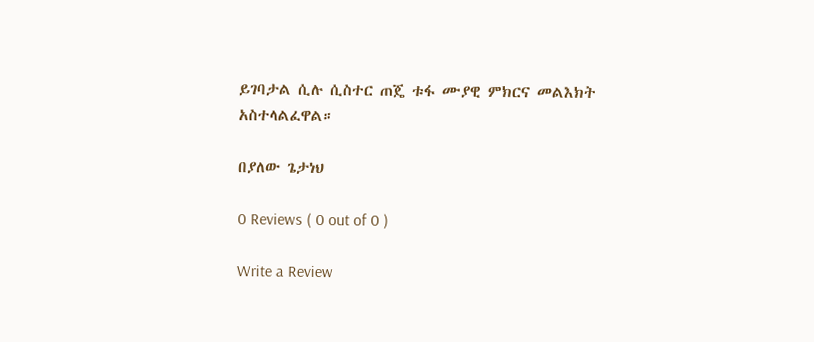ይገባታል ሲሉ ሲስተር ጠጄ ቱፋ ሙያዊ ምክርና መልእክት አስተላልፈዋል።

በያለው ጌታነህ

0 Reviews ( 0 out of 0 )

Write a Review